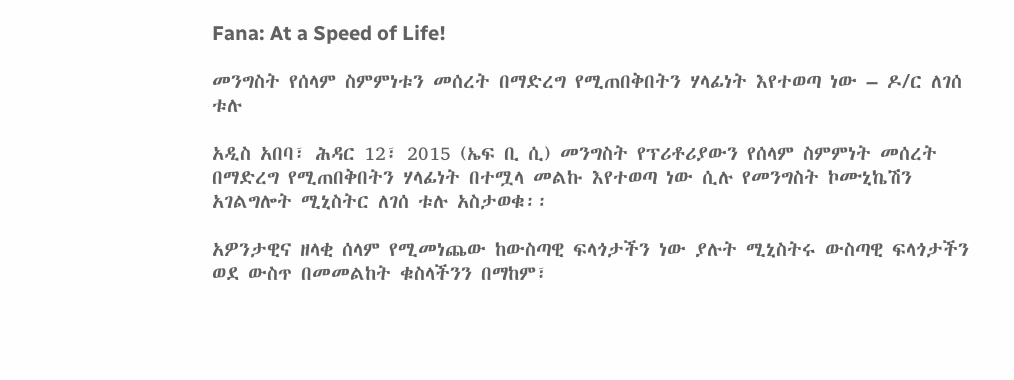Fana: At a Speed of Life!

መንግስት የሰላም ስምምነቱን መሰረት በማድረግ የሚጠበቅበትን ሃላፊነት እየተወጣ ነው – ዶ/ር ለገሰ ቱሉ

አዲስ አበባ፣ ሕዳር 12፣ 2015 (ኤፍ ቢ ሲ) መንግስት የፕሪቶሪያውን የሰላም ስምምነት መሰረት በማድረግ የሚጠበቅበትን ሃላፊነት በተሟላ መልኩ እየተወጣ ነው ሲሉ የመንግስት ኮሙኒኬሽን አገልግሎት ሚኒስትር ለገሰ ቱሉ አስታወቁ፡፡

አዎንታዊና ዘላቂ ሰላም የሚመነጨው ከውስጣዊ ፍላጎታችን ነው ያሉት ሚኒስትሩ ውስጣዊ ፍላጎታችን ወደ ውስጥ በመመልከት ቁስላችንን በማከም፣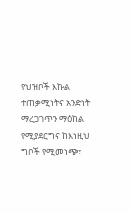የህዝቦች እኩል ተጠቃሚነትና አንድነት ማረጋገጥን ማዕከል የሚያደርግና ከእነዚህ ግቦች የሚመነጭ፣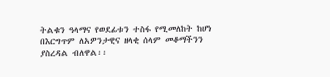ትልቁን ዓላማና የወደፊቱን ተስፋ የሚመለከት ከሆነ በእርግጥም ለአዎንታዊና ዘላቂ ሰላም መቆማችንን ያስረዳል ብለዋል፡፡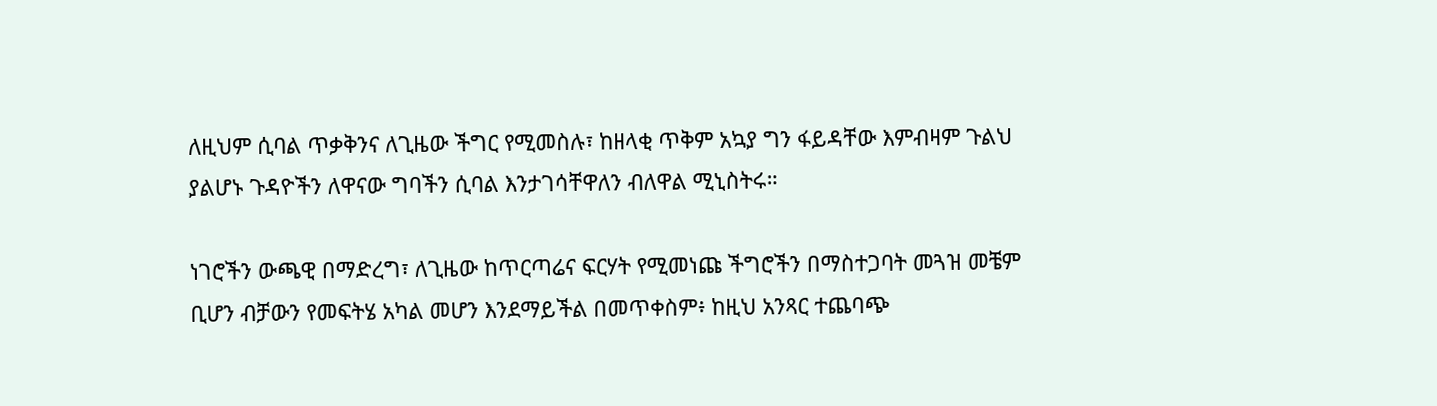ለዚህም ሲባል ጥቃቅንና ለጊዜው ችግር የሚመስሉ፣ ከዘላቂ ጥቅም አኳያ ግን ፋይዳቸው እምብዛም ጉልህ ያልሆኑ ጉዳዮችን ለዋናው ግባችን ሲባል እንታገሳቸዋለን ብለዋል ሚኒስትሩ።

ነገሮችን ውጫዊ በማድረግ፣ ለጊዜው ከጥርጣሬና ፍርሃት የሚመነጩ ችግሮችን በማስተጋባት መጓዝ መቼም ቢሆን ብቻውን የመፍትሄ አካል መሆን እንደማይችል በመጥቀስም፥ ከዚህ አንጻር ተጨባጭ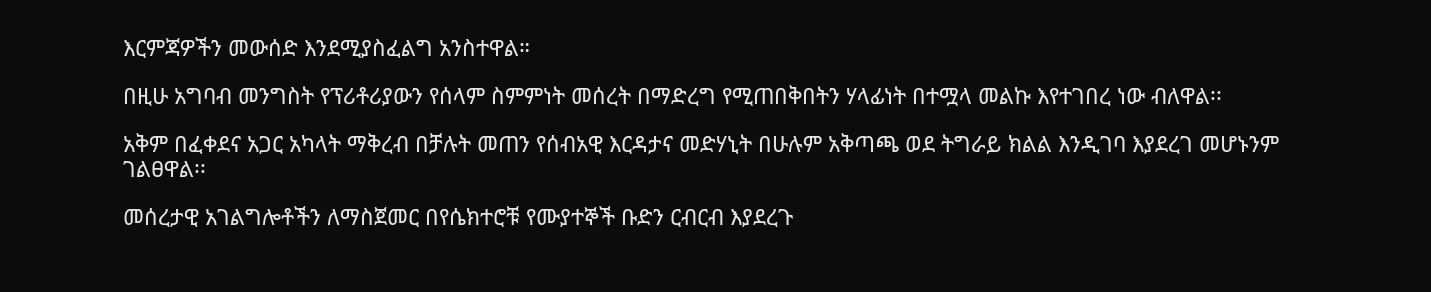እርምጃዎችን መውሰድ እንደሚያስፈልግ አንስተዋል።

በዚሁ አግባብ መንግስት የፕሪቶሪያውን የሰላም ስምምነት መሰረት በማድረግ የሚጠበቅበትን ሃላፊነት በተሟላ መልኩ እየተገበረ ነው ብለዋል፡፡

አቅም በፈቀደና አጋር አካላት ማቅረብ በቻሉት መጠን የሰብአዊ እርዳታና መድሃኒት በሁሉም አቅጣጫ ወደ ትግራይ ክልል እንዲገባ እያደረገ መሆኑንም ገልፀዋል፡፡

መሰረታዊ አገልግሎቶችን ለማስጀመር በየሴክተሮቹ የሙያተኞች ቡድን ርብርብ እያደረጉ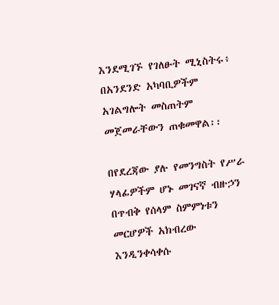እንደሚገኙ የገለፁት ሚኒስትሩ፥ በአንደንድ አካባቢዎችም አገልግሎት መስጠትም መጀመራቸውን ጠቁመዋል፡፡

በየደረጃው ያሉ የመንግስት የሥራ ሃላፊዎችም ሆኑ መገናኛ ብዙኃን በጥብቅ የሰላም ስምምነቱን መርሆዎች አክብረው እንዲንቀሳቀሱ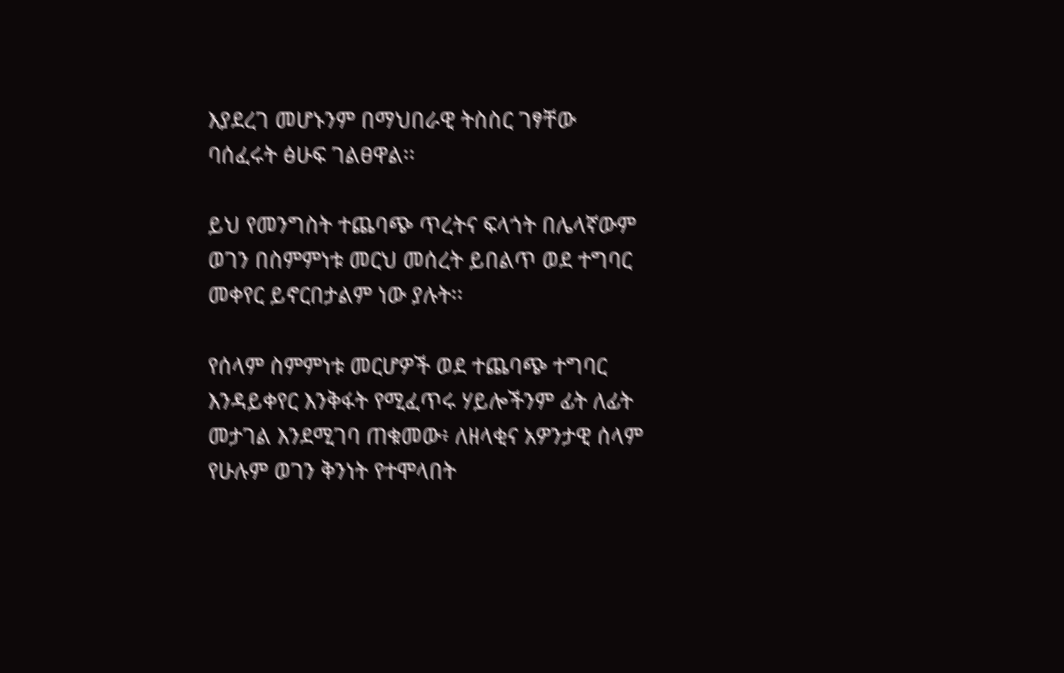እያደረገ መሆኑንም በማህበራዊ ትስስር ገፃቸው ባሰፈሩት ፅሁፍ ገልፀዋል፡፡

ይህ የመንግስት ተጨባጭ ጥረትና ፍላጎት በሌላኛውም ወገን በስምምነቱ መርህ መሰረት ይበልጥ ወደ ተግባር መቀየር ይኖርበታልም ነው ያሉት፡፡

የሰላም ስምምነቱ መርሆዎች ወደ ተጨባጭ ተግባር እንዳይቀየር እንቅፋት የሚፈጥሩ ሃይሎችንም ፊት ለፊት መታገል እንደሚገባ ጠቁመው፥ ለዘላቂና አዎንታዊ ሰላም የሁሉም ወገን ቅንነት የተሞላበት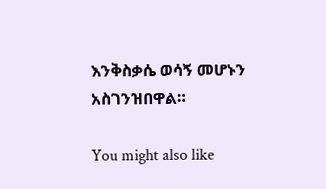እንቅስቃሴ ወሳኝ መሆኑን አስገንዝበዋል።

You might also like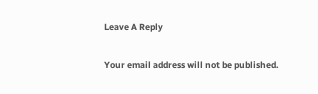Leave A Reply

Your email address will not be published.